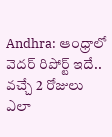Andhra: ఆంధ్రాలో వెదర్ రిపోర్ట్ ఇదే.. వచ్చే 2 రోజులు ఎలా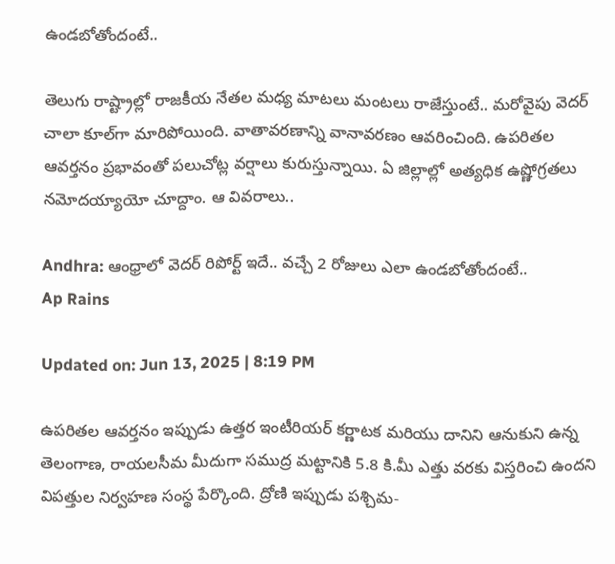ఉండబోతోందంటే..

తెలుగు రాష్ట్రాల్లో రాజకీయ నేతల మధ్య మాటలు మంటలు రాజేస్తుంటే.. మరోవైపు వెదర్ చాలా కూల్‌గా మారిపోయింది. వాతావరణాన్ని వానావరణం ఆవరించింది. ఉపరితల ఆవర్తనం ప్రభావంతో పలుచోట్ల వర్షాలు కురుస్తున్నాయి. ఏ జిల్లాల్లో అత్యధిక ఉష్ణోగ్రతలు నమోదయ్యాయో చూద్దాం. ఆ వివరాలు..

Andhra: ఆంధ్రాలో వెదర్ రిపోర్ట్ ఇదే.. వచ్చే 2 రోజులు ఎలా ఉండబోతోందంటే..
Ap Rains

Updated on: Jun 13, 2025 | 8:19 PM

ఉపరితల ఆవర్తనం ఇప్పుడు ఉత్తర ఇంటీరియర్ కర్ణాటక మరియు దానిని ఆనుకుని ఉన్న తెలంగాణ, రాయలసీమ మీదుగా సముద్ర మట్టానికి 5.8 కి.మీ ఎత్తు వరకు విస్తరించి ఉందని విపత్తుల నిర్వహణ సంస్థ పేర్కొంది. ద్రోణి ఇప్పుడు పశ్చిమ-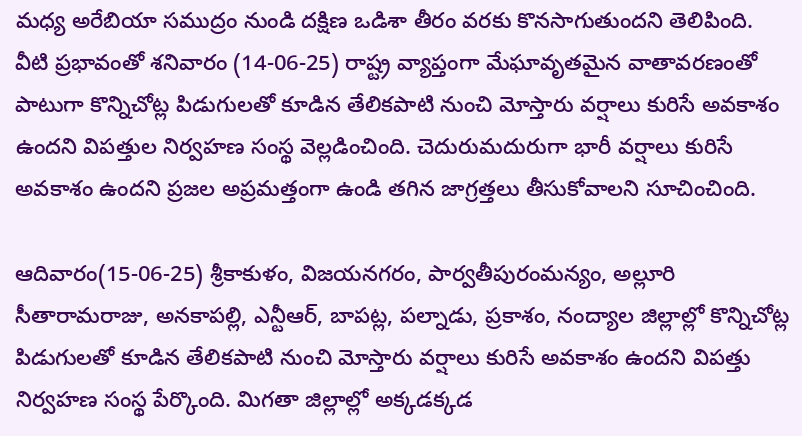మధ్య అరేబియా సముద్రం నుండి దక్షిణ ఒడిశా తీరం వరకు కొనసాగుతుందని తెలిపింది. వీటి ప్రభావంతో శనివారం (14-06-25) రాష్ట్ర వ్యాప్తంగా మేఘావృతమైన వాతావరణంతో పాటుగా కొన్నిచోట్ల పిడుగులతో కూడిన తేలికపాటి నుంచి మోస్తారు వర్షాలు కురిసే అవకాశం ఉందని విపత్తుల నిర్వహణ సంస్థ వెల్లడించింది. చెదురుమదురుగా భారీ వర్షాలు కురిసే అవకాశం ఉందని ప్రజల అప్రమత్తంగా ఉండి తగిన జాగ్రత్తలు తీసుకోవాలని సూచించింది.

ఆదివారం(15-06-25) శ్రీకాకుళం, విజయనగరం, పార్వతీపురంమన్యం, అల్లూరి సీతారామరాజు, అనకాపల్లి, ఎన్టీఆర్, బాపట్ల, పల్నాడు, ప్రకాశం, నంద్యాల జిల్లాల్లో కొన్నిచోట్ల పిడుగులతో కూడిన తేలికపాటి నుంచి మోస్తారు వర్షాలు కురిసే అవకాశం ఉందని విపత్తు నిర్వహణ సంస్థ పేర్కొంది. మిగతా జిల్లాల్లో అక్కడక్కడ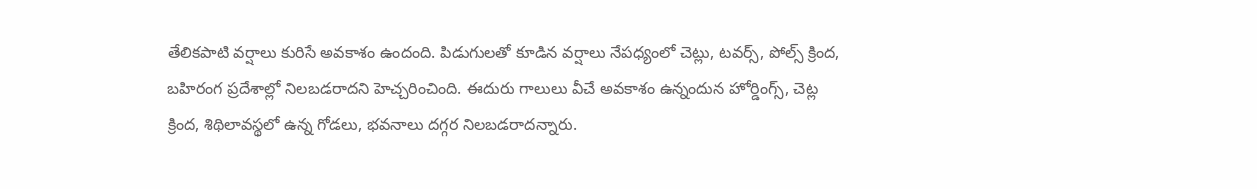తేలికపాటి వర్షాలు కురిసే అవకాశం ఉందంది. పిడుగులతో కూడిన వర్షాలు నేపధ్యంలో చెట్లు, టవర్స్, పోల్స్ క్రింద, బహిరంగ ప్రదేశాల్లో నిలబడరాదని హెచ్చరించింది. ఈదురు గాలులు వీచే అవకాశం ఉన్నందున హోర్డింగ్స్, చెట్ల క్రింద, శిథిలావస్థలో ఉన్న గోడలు, భవనాలు దగ్గర నిలబడరాదన్నారు.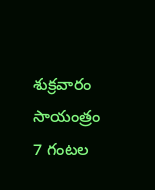శుక్రవారం సాయంత్రం 7 గంటల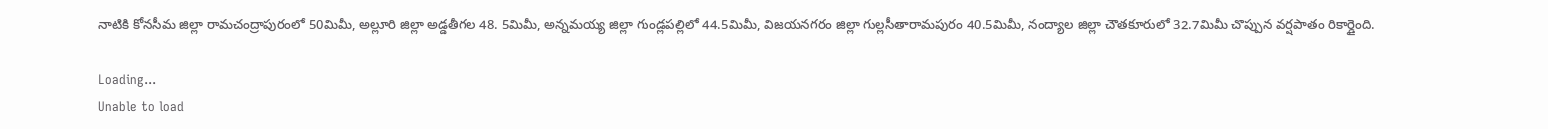నాటికి కోనసీమ జిల్లా రామచంద్రాపురంలో 50మిమీ, అల్లూరి జిల్లా అడ్డతీగల 48. 5మిమీ, అన్నమయ్య జిల్లా గుండ్లపల్లిలో 44.5మిమీ, విజయనగరం జిల్లా గుల్లసీతారామపురం 40.5మిమీ, నంద్యాల జిల్లా చౌతకూరులో 32.7మిమీ చొప్పున వర్షపాతం రికార్డైంది.

Loading...
Unable to load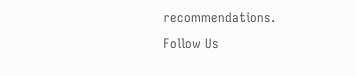recommendations.
Follow Us